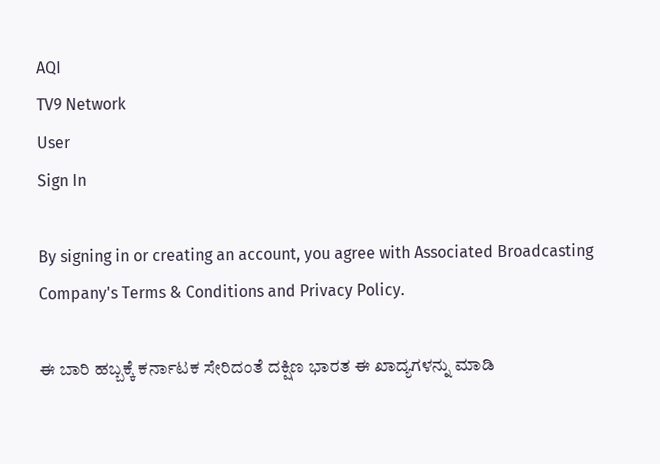AQI
TV9 Network
User
Sign In

By signing in or creating an account, you agree with Associated Broadcasting Company's Terms & Conditions and Privacy Policy.

ಈ ಬಾರಿ ಹಬ್ಬಕ್ಕೆ ಕರ್ನಾಟಕ ಸೇರಿದಂತೆ ದಕ್ಷಿಣ ಭಾರತ ಈ ಖಾದ್ಯಗಳನ್ನು ಮಾಡಿ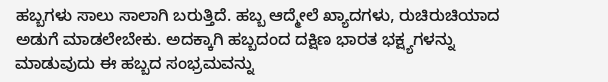ಹಬ್ಬಗಳು ಸಾಲು ಸಾಲಾಗಿ ಬರುತ್ತಿದೆ. ಹಬ್ಬ ಆದ್ಮೇಲೆ ಖ್ಯಾದಗಳು, ರುಚಿರುಚಿಯಾದ ಅಡುಗೆ ಮಾಡಲೇಬೇಕು. ಅದಕ್ಕಾಗಿ ಹಬ್ಬದಂದ ದಕ್ಷಿಣ ಭಾರತ ಭಕ್ಷ್ಯಗಳನ್ನು ಮಾಡುವುದು ಈ ಹಬ್ಬದ ಸಂಭ್ರಮವನ್ನು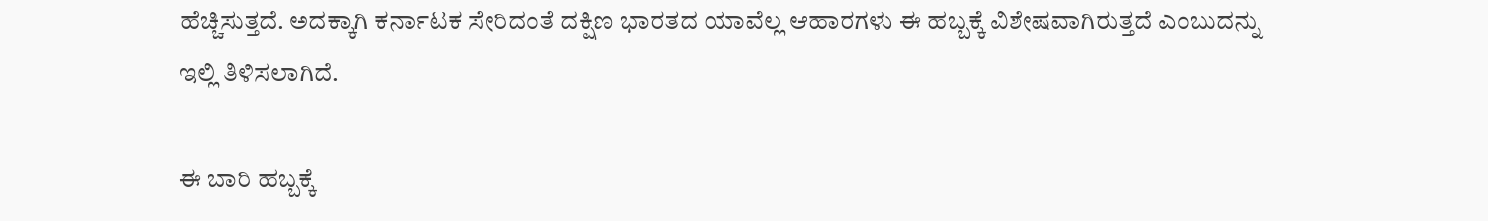ಹೆಚ್ಚಿಸುತ್ತದೆ. ಅದಕ್ಕಾಗಿ ಕರ್ನಾಟಕ ಸೇರಿದಂತೆ ದಕ್ಷಿಣ ಭಾರತದ ಯಾವೆಲ್ಲ ಆಹಾರಗಳು ಈ ಹಬ್ಬಕ್ಕೆ ವಿಶೇಷವಾಗಿರುತ್ತದೆ ಎಂಬುದನ್ನು ಇಲ್ಲಿ ತಿಳಿಸಲಾಗಿದೆ.

ಈ ಬಾರಿ ಹಬ್ಬಕ್ಕೆ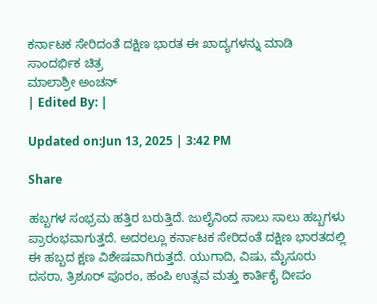ಕರ್ನಾಟಕ ಸೇರಿದಂತೆ ದಕ್ಷಿಣ ಭಾರತ ಈ ಖಾದ್ಯಗಳನ್ನು ಮಾಡಿ
ಸಾಂದರ್ಭಿಕ ಚಿತ್ರ
ಮಾಲಾಶ್ರೀ ಅಂಚನ್
| Edited By: |

Updated on:Jun 13, 2025 | 3:42 PM

Share

ಹಬ್ಬಗಳ ಸಂಭ್ರಮ ಹತ್ತಿರ ಬರುತ್ತಿದೆ. ಜುಲೈನಿಂದ ಸಾಲು ಸಾಲು ಹಬ್ಬಗಳು ಪ್ರಾರಂಭವಾಗುತ್ತದೆ. ಅದರಲ್ಲೂ ಕರ್ನಾಟಕ ಸೇರಿದಂತೆ ದಕ್ಷಿಣ ಭಾರತದಲ್ಲಿ ಈ ಹಬ್ಬದ ಕ್ಷಣ ವಿಶೇಷವಾಗಿರುತ್ತದೆ. ಯುಗಾದಿ, ವಿಷು, ಮೈಸೂರು ದಸರಾ, ತ್ರಿಶೂರ್ ಪೂರಂ, ಹಂಪಿ ಉತ್ಸವ ಮತ್ತು ಕಾರ್ತಿಕೈ ದೀಪಂ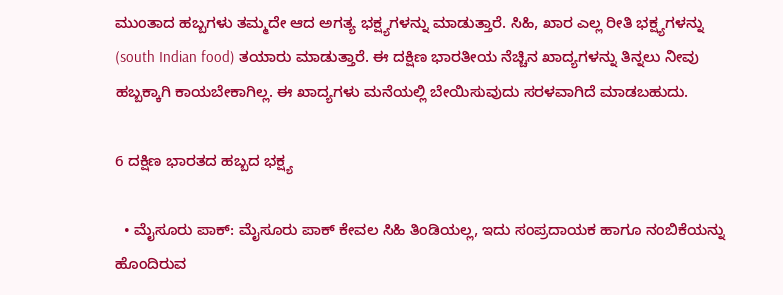ಮುಂತಾದ ಹಬ್ಬಗಳು ತಮ್ಮದೇ ಆದ ಅಗತ್ಯ ಭಕ್ಷ್ಯಗಳನ್ನು ಮಾಡುತ್ತಾರೆ. ಸಿಹಿ, ಖಾರ ಎಲ್ಲ ರೀತಿ ಭಕ್ಷ್ಯಗಳನ್ನು (south Indian food) ತಯಾರು ಮಾಡುತ್ತಾರೆ. ಈ ದಕ್ಷಿಣ ಭಾರತೀಯ ನೆಚ್ಚಿನ ಖಾದ್ಯಗಳನ್ನು ತಿನ್ನಲು ನೀವು ಹಬ್ಬಕ್ಕಾಗಿ ಕಾಯಬೇಕಾಗಿಲ್ಲ. ಈ ಖಾದ್ಯಗಳು ಮನೆಯಲ್ಲಿ ಬೇಯಿಸುವುದು ಸರಳವಾಗಿದೆ ಮಾಡಬಹುದು.

6 ದಕ್ಷಿಣ ಭಾರತದ ಹಬ್ಬದ ಭಕ್ಷ್ಯ

  • ಮೈಸೂರು ಪಾಕ್: ಮೈಸೂರು ಪಾಕ್ ಕೇವಲ ಸಿಹಿ ತಿಂಡಿಯಲ್ಲ, ಇದು ಸಂಪ್ರದಾಯಕ ಹಾಗೂ ನಂಬಿಕೆಯನ್ನು ಹೊಂದಿರುವ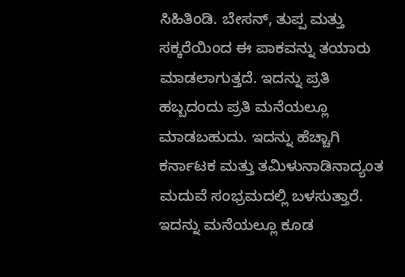ಸಿಹಿತಿಂಡಿ. ಬೇಸನ್, ತುಪ್ಪ ಮತ್ತು ಸಕ್ಕರೆಯಿಂದ ಈ ಪಾಕವನ್ನು ತಯಾರು ಮಾಡಲಾಗುತ್ತದೆ. ಇದನ್ನು ಪ್ರತಿ ಹಬ್ಬದಂದು ಪ್ರತಿ ಮನೆಯಲ್ಲೂ ಮಾಡಬಹುದು. ಇದನ್ನು ಹೆಚ್ಚಾಗಿ ಕರ್ನಾಟಕ ಮತ್ತು ತಮಿಳುನಾಡಿನಾದ್ಯಂತ ಮದುವೆ ಸಂಭ್ರಮದಲ್ಲಿ ಬಳಸುತ್ತಾರೆ. ಇದನ್ನು ಮನೆಯಲ್ಲೂ ಕೂಡ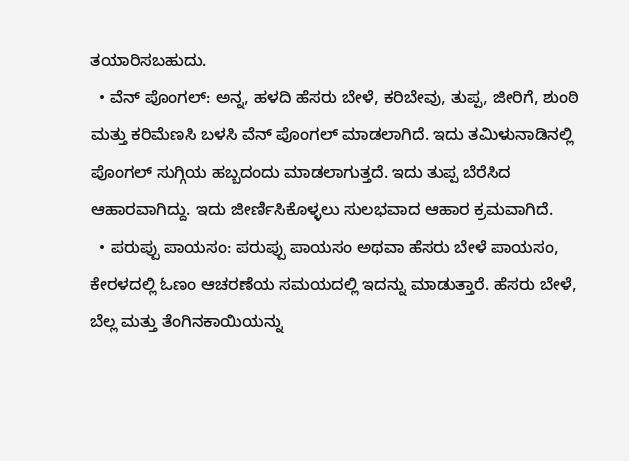ತಯಾರಿಸಬಹುದು.
  • ವೆನ್ ಪೊಂಗಲ್: ಅನ್ನ, ಹಳದಿ ಹೆಸರು ಬೇಳೆ, ಕರಿಬೇವು, ತುಪ್ಪ, ಜೀರಿಗೆ, ಶುಂಠಿ ಮತ್ತು ಕರಿಮೆಣಸಿ ಬಳಸಿ ವೆನ್ ಪೊಂಗಲ್ ಮಾಡಲಾಗಿದೆ. ಇದು ತಮಿಳುನಾಡಿನಲ್ಲಿ ಪೊಂಗಲ್ ಸುಗ್ಗಿಯ ಹಬ್ಬದಂದು ಮಾಡಲಾಗುತ್ತದೆ. ಇದು ತುಪ್ಪ ಬೆರೆಸಿದ ಆಹಾರವಾಗಿದ್ದು. ಇದು ಜೀರ್ಣಿಸಿಕೊಳ್ಳಲು ಸುಲಭವಾದ ಆಹಾರ ಕ್ರಮವಾಗಿದೆ.
  • ಪರುಪ್ಪು ಪಾಯಸಂ: ಪರುಪ್ಪು ಪಾಯಸಂ ಅಥವಾ ಹೆಸರು ಬೇಳೆ ಪಾಯಸಂ, ಕೇರಳದಲ್ಲಿ ಓಣಂ ಆಚರಣೆಯ ಸಮಯದಲ್ಲಿ ಇದನ್ನು ಮಾಡುತ್ತಾರೆ. ಹೆಸರು ಬೇಳೆ, ಬೆಲ್ಲ ಮತ್ತು ತೆಂಗಿನಕಾಯಿಯನ್ನು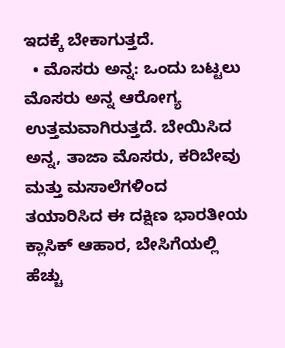ಇದಕ್ಕೆ ಬೇಕಾಗುತ್ತದೆ.
  • ಮೊಸರು ಅನ್ನ: ಒಂದು ಬಟ್ಟಲು ಮೊಸರು ಅನ್ನ ಆರೋಗ್ಯ ಉತ್ತಮವಾಗಿರುತ್ತದೆ. ಬೇಯಿಸಿದ ಅನ್ನ, ತಾಜಾ ಮೊಸರು, ಕರಿಬೇವು ಮತ್ತು ಮಸಾಲೆಗಳಿಂದ ತಯಾರಿಸಿದ ಈ ದಕ್ಷಿಣ ಭಾರತೀಯ ಕ್ಲಾಸಿಕ್ ಆಹಾರ, ಬೇಸಿಗೆಯಲ್ಲಿ ಹೆಚ್ಚು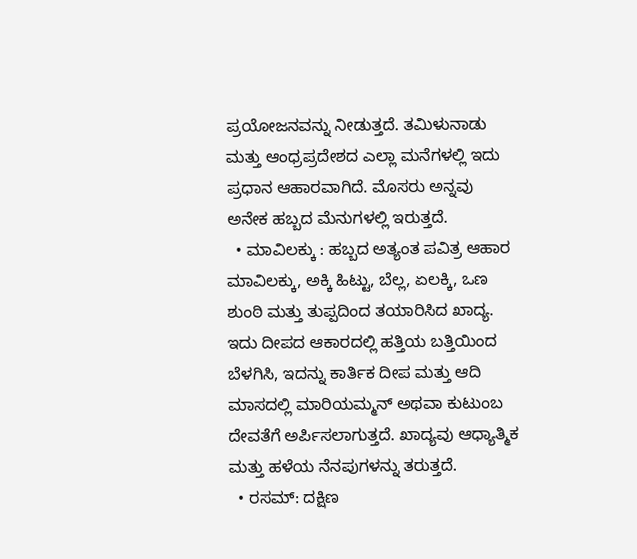ಪ್ರಯೋಜನವನ್ನು ನೀಡುತ್ತದೆ. ತಮಿಳುನಾಡು ಮತ್ತು ಆಂಧ್ರಪ್ರದೇಶದ ಎಲ್ಲಾ ಮನೆಗಳಲ್ಲಿ ಇದು ಪ್ರಧಾನ ಆಹಾರವಾಗಿದೆ. ಮೊಸರು ಅನ್ನವು ಅನೇಕ ಹಬ್ಬದ ಮೆನುಗಳಲ್ಲಿ ಇರುತ್ತದೆ.
  • ಮಾವಿಲಕ್ಕು : ಹಬ್ಬದ ಅತ್ಯಂತ ಪವಿತ್ರ ಆಹಾರ ಮಾವಿಲಕ್ಕು, ಅಕ್ಕಿ ಹಿಟ್ಟು, ಬೆಲ್ಲ, ಏಲಕ್ಕಿ, ಒಣ ಶುಂಠಿ ಮತ್ತು ತುಪ್ಪದಿಂದ ತಯಾರಿಸಿದ ಖಾದ್ಯ. ಇದು ದೀಪದ ಆಕಾರದಲ್ಲಿ ಹತ್ತಿಯ ಬತ್ತಿಯಿಂದ ಬೆಳಗಿಸಿ, ಇದನ್ನು ಕಾರ್ತಿಕ ದೀಪ ಮತ್ತು ಆದಿ ಮಾಸದಲ್ಲಿ ಮಾರಿಯಮ್ಮನ್ ಅಥವಾ ಕುಟುಂಬ ದೇವತೆಗೆ ಅರ್ಪಿಸಲಾಗುತ್ತದೆ. ಖಾದ್ಯವು ಆಧ್ಯಾತ್ಮಿಕ ಮತ್ತು ಹಳೆಯ ನೆನಪುಗಳನ್ನು ತರುತ್ತದೆ.
  • ರಸಮ್: ದಕ್ಷಿಣ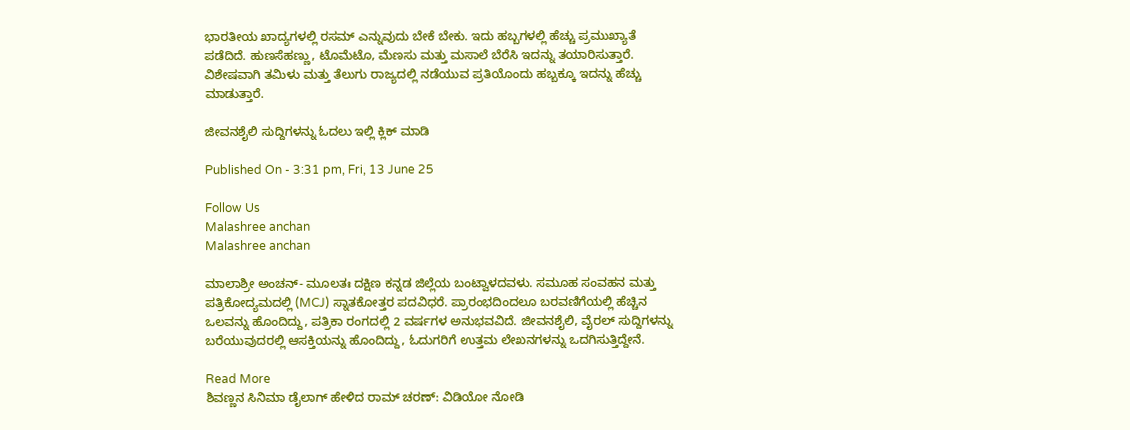ಭಾರತೀಯ ಖಾದ್ಯಗಳಲ್ಲಿ ರಸಮ್ ಎನ್ನುವುದು ಬೇಕೆ ಬೇಕು. ಇದು ಹಬ್ಬಗಳಲ್ಲಿ ಹೆಚ್ಚು ಪ್ರಮುಖ್ಯಾತೆ ಪಡೆದಿದೆ. ಹುಣಸೆಹಣ್ಣು, ಟೊಮೆಟೊ, ಮೆಣಸು ಮತ್ತು ಮಸಾಲೆ ಬೆರೆಸಿ ಇದನ್ನು ತಯಾರಿಸುತ್ತಾರೆ. ವಿಶೇಷವಾಗಿ ತಮಿಳು ಮತ್ತು ತೆಲುಗು ರಾಜ್ಯದಲ್ಲಿ ನಡೆಯುವ ಪ್ರತಿಯೊಂದು ಹಬ್ಬಕ್ಕೂ ಇದನ್ನು ಹೆಚ್ಚು ಮಾಡುತ್ತಾರೆ.

ಜೀವನಶೈಲಿ ಸುದ್ದಿಗಳನ್ನು ಓದಲು ಇಲ್ಲಿ ಕ್ಲಿಕ್ ಮಾಡಿ

Published On - 3:31 pm, Fri, 13 June 25

Follow Us
Malashree anchan
Malashree anchan

ಮಾಲಾಶ್ರೀ ಅಂಚನ್- ಮೂಲತಃ ದಕ್ಷಿಣ ಕನ್ನಡ ಜಿಲ್ಲೆಯ ಬಂಟ್ವಾಳದವಳು. ಸಮೂಹ ಸಂವಹನ ಮತ್ತು ಪತ್ರಿಕೋದ್ಯಮದಲ್ಲಿ (MCJ) ಸ್ನಾತಕೋತ್ತರ ಪದವಿಧರೆ. ಪ್ರಾರಂಭದಿಂದಲೂ ಬರವಣಿಗೆಯಲ್ಲಿ ಹೆಚ್ಚಿನ ಒಲವನ್ನು ಹೊಂದಿದ್ದು, ಪತ್ರಿಕಾ ರಂಗದಲ್ಲಿ 2 ವರ್ಷಗಳ ಅನುಭವವಿದೆ. ಜೀವನಶೈಲಿ, ವೈರಲ್ ಸುದ್ದಿಗಳನ್ನು ಬರೆಯುವುದರಲ್ಲಿ ಆಸಕ್ತಿಯನ್ನು ಹೊಂದಿದ್ದು, ಓದುಗರಿಗೆ ಉತ್ತಮ ಲೇಖನಗಳನ್ನು ಒದಗಿಸುತ್ತಿದ್ದೇನೆ.

Read More
ಶಿವಣ್ಣನ ಸಿನಿಮಾ ಡೈಲಾಗ್ ಹೇಳಿದ ರಾಮ್ ಚರಣ್: ವಿಡಿಯೋ ನೋಡಿ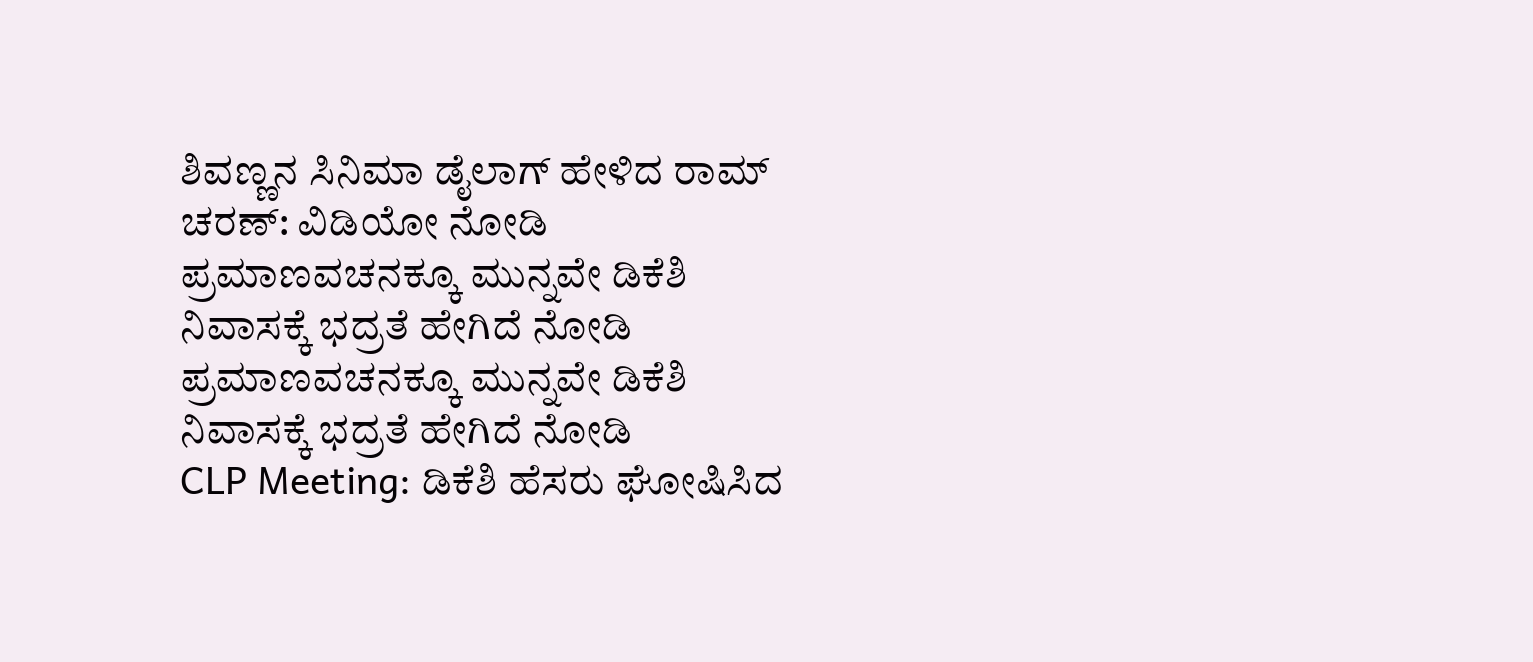ಶಿವಣ್ಣನ ಸಿನಿಮಾ ಡೈಲಾಗ್ ಹೇಳಿದ ರಾಮ್ ಚರಣ್: ವಿಡಿಯೋ ನೋಡಿ
ಪ್ರಮಾಣವಚನಕ್ಕೂ ಮುನ್ನವೇ ಡಿಕೆಶಿ ನಿವಾಸಕ್ಕೆ ಭದ್ರತೆ ಹೇಗಿದೆ ನೋಡಿ
ಪ್ರಮಾಣವಚನಕ್ಕೂ ಮುನ್ನವೇ ಡಿಕೆಶಿ ನಿವಾಸಕ್ಕೆ ಭದ್ರತೆ ಹೇಗಿದೆ ನೋಡಿ
CLP Meeting: ಡಿಕೆಶಿ ಹೆಸರು ಘೋಷಿಸಿದ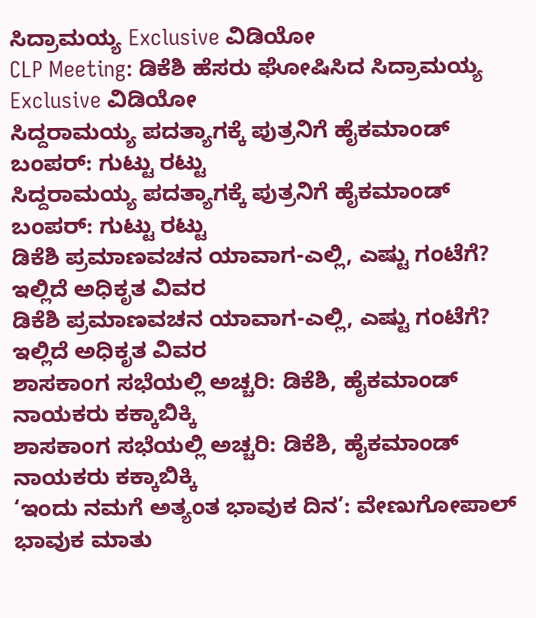ಸಿದ್ರಾಮಯ್ಯ Exclusive ವಿಡಿಯೋ
CLP Meeting: ಡಿಕೆಶಿ ಹೆಸರು ಘೋಷಿಸಿದ ಸಿದ್ರಾಮಯ್ಯ Exclusive ವಿಡಿಯೋ
ಸಿದ್ದರಾಮಯ್ಯ ಪದತ್ಯಾಗಕ್ಕೆ ಪುತ್ರನಿಗೆ ಹೈಕಮಾಂಡ್ ಬಂಪರ್: ಗುಟ್ಟು ರಟ್ಟು
ಸಿದ್ದರಾಮಯ್ಯ ಪದತ್ಯಾಗಕ್ಕೆ ಪುತ್ರನಿಗೆ ಹೈಕಮಾಂಡ್ ಬಂಪರ್: ಗುಟ್ಟು ರಟ್ಟು
ಡಿಕೆಶಿ ಪ್ರಮಾಣವಚನ ಯಾವಾಗ-ಎಲ್ಲಿ, ಎಷ್ಟು ಗಂಟೆಗೆ? ಇಲ್ಲಿದೆ ಅಧಿಕೃತ ವಿವರ
ಡಿಕೆಶಿ ಪ್ರಮಾಣವಚನ ಯಾವಾಗ-ಎಲ್ಲಿ, ಎಷ್ಟು ಗಂಟೆಗೆ? ಇಲ್ಲಿದೆ ಅಧಿಕೃತ ವಿವರ
ಶಾಸಕಾಂಗ ಸಭೆಯಲ್ಲಿ ಅಚ್ಚರಿ: ಡಿಕೆಶಿ, ಹೈಕಮಾಂಡ್ ನಾಯಕರು ಕಕ್ಕಾಬಿಕ್ಕಿ
ಶಾಸಕಾಂಗ ಸಭೆಯಲ್ಲಿ ಅಚ್ಚರಿ: ಡಿಕೆಶಿ, ಹೈಕಮಾಂಡ್ ನಾಯಕರು ಕಕ್ಕಾಬಿಕ್ಕಿ
‘ಇಂದು ನಮಗೆ ಅತ್ಯಂತ ಭಾವುಕ ದಿನ’: ವೇಣುಗೋಪಾಲ್ ಭಾವುಕ ಮಾತು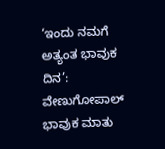‘ಇಂದು ನಮಗೆ ಅತ್ಯಂತ ಭಾವುಕ ದಿನ’: ವೇಣುಗೋಪಾಲ್ ಭಾವುಕ ಮಾತು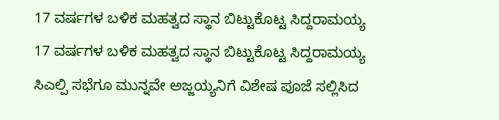17 ವರ್ಷಗಳ ಬಳಿಕ ಮಹತ್ವದ ಸ್ಥಾನ ಬಿಟ್ಟುಕೊಟ್ಟ ಸಿದ್ದರಾಮಯ್ಯ
17 ವರ್ಷಗಳ ಬಳಿಕ ಮಹತ್ವದ ಸ್ಥಾನ ಬಿಟ್ಟುಕೊಟ್ಟ ಸಿದ್ದರಾಮಯ್ಯ
ಸಿಎಲ್ಪಿ ಸಭೆಗೂ ಮುನ್ನವೇ ಅಜ್ಜಯ್ಯನಿಗೆ ವಿಶೇಷ ಪೂಜೆ ಸಲ್ಲಿಸಿದ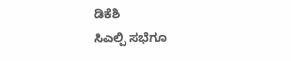ಡಿಕೆಶಿ
ಸಿಎಲ್ಪಿ ಸಭೆಗೂ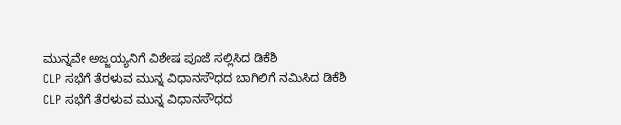ಮುನ್ನವೇ ಅಜ್ಜಯ್ಯನಿಗೆ ವಿಶೇಷ ಪೂಜೆ ಸಲ್ಲಿಸಿದ ಡಿಕೆಶಿ
CLP ಸಭೆಗೆ ತೆರಳುವ ಮುನ್ನ ವಿಧಾನಸೌಧದ ಬಾಗಿಲಿಗೆ ನಮಿಸಿದ ಡಿಕೆಶಿ
CLP ಸಭೆಗೆ ತೆರಳುವ ಮುನ್ನ ವಿಧಾನಸೌಧದ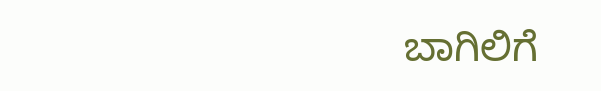ಬಾಗಿಲಿಗೆ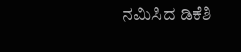ನಮಿಸಿದ ಡಿಕೆಶಿ